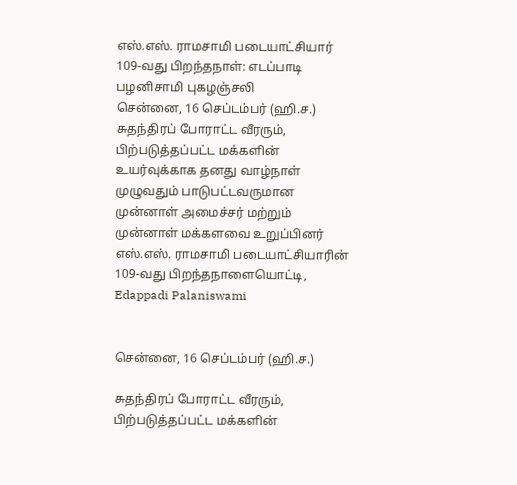எஸ்.எஸ். ராமசாமி படையாட்சியார் 109-வது பிறந்தநாள்: எடப்பாடி பழனிசாமி புகழஞ்சலி
சென்னை, 16 செப்டம்பர் (ஹி.ச.) சுதந்திரப் போராட்ட வீரரும், பிற்படுத்தப்பட்ட மக்களின் உயர்வுக்காக தனது வாழ்நாள் முழுவதும் பாடுபட்டவருமான முன்னாள் அமைச்சர் மற்றும் முன்னாள் மக்களவை உறுப்பினர் எஸ்.எஸ். ராமசாமி படையாட்சியாரின் 109-வது பிறந்தநாளையொட்டி,
Edappadi Palaniswami


சென்னை, 16 செப்டம்பர் (ஹி.ச.)

சுதந்திரப் போராட்ட வீரரும், பிற்படுத்தப்பட்ட மக்களின்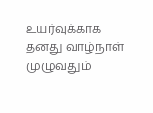உயர்வுக்காக தனது வாழ்நாள் முழுவதும்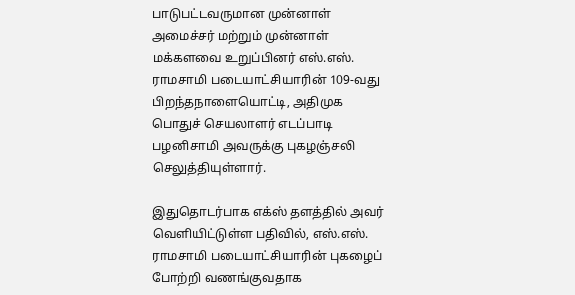பாடுபட்டவருமான முன்னாள் அமைச்சர் மற்றும் முன்னாள் மக்களவை உறுப்பினர் எஸ்.எஸ். ராமசாமி படையாட்சியாரின் 109-வது பிறந்தநாளையொட்டி, அதிமுக பொதுச் செயலாளர் எடப்பாடி பழனிசாமி அவருக்கு புகழஞ்சலி செலுத்தியுள்ளார்.

இதுதொடர்பாக எக்ஸ் தளத்தில் அவர் வெளியிட்டுள்ள பதிவில், எஸ்.எஸ். ராமசாமி படையாட்சியாரின் புகழைப் போற்றி வணங்குவதாக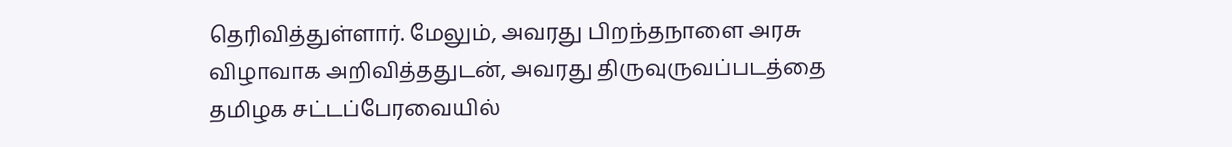தெரிவித்துள்ளார். மேலும், அவரது பிறந்தநாளை அரசு விழாவாக அறிவித்ததுடன், அவரது திருவுருவப்படத்தை தமிழக சட்டப்பேரவையில்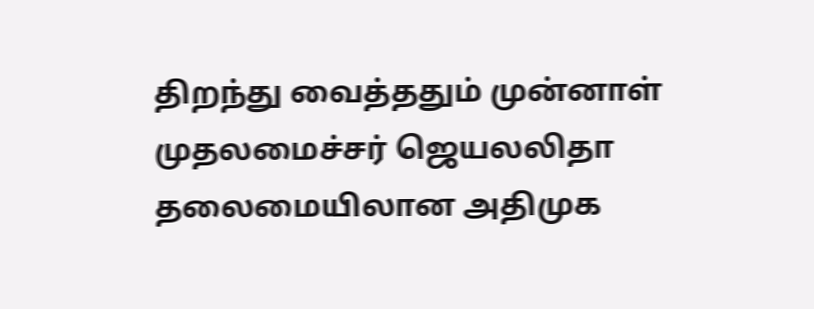திறந்து வைத்ததும் முன்னாள் முதலமைச்சர் ஜெயலலிதா தலைமையிலான அதிமுக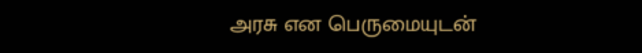அரசு என பெருமையுடன்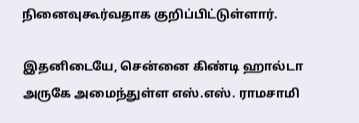நினைவுகூர்வதாக குறிப்பிட்டுள்ளார்.

இதனிடையே, சென்னை கிண்டி ஹால்டா அருகே அமைந்துள்ள எஸ்.எஸ். ராமசாமி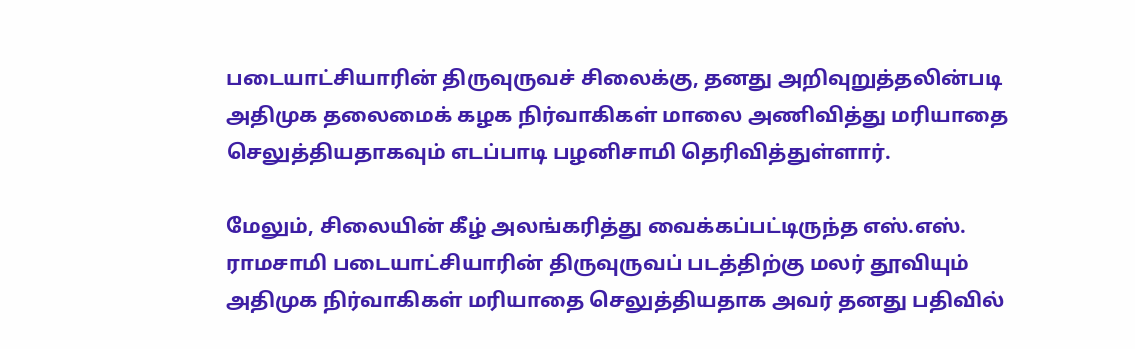படையாட்சியாரின் திருவுருவச் சிலைக்கு, தனது அறிவுறுத்தலின்படி அதிமுக தலைமைக் கழக நிர்வாகிகள் மாலை அணிவித்து மரியாதை செலுத்தியதாகவும் எடப்பாடி பழனிசாமி தெரிவித்துள்ளார்.

மேலும், சிலையின் கீழ் அலங்கரித்து வைக்கப்பட்டிருந்த எஸ்.எஸ். ராமசாமி படையாட்சியாரின் திருவுருவப் படத்திற்கு மலர் தூவியும் அதிமுக நிர்வாகிகள் மரியாதை செலுத்தியதாக அவர் தனது பதிவில்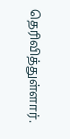தெரிவித்துள்ளார்.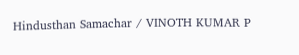Hindusthan Samachar / VINOTH KUMAR P